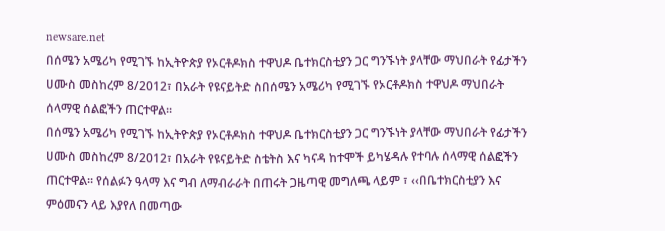newsare.net
በሰሜን አሜሪካ የሚገኙ ከኢትዮጵያ የኦርቶዶክስ ተዋህዶ ቤተክርስቲያን ጋር ግንኙነት ያላቸው ማህበራት የፊታችን ሀሙስ መስከረም 8/2012፣ በአራት የዩናይትድ ስበሰሜን አሜሪካ የሚገኙ የኦርቶዶክስ ተዋህዶ ማህበራት ሰላማዊ ሰልፎችን ጠርተዋል፡፡
በሰሜን አሜሪካ የሚገኙ ከኢትዮጵያ የኦርቶዶክስ ተዋህዶ ቤተክርስቲያን ጋር ግንኙነት ያላቸው ማህበራት የፊታችን ሀሙስ መስከረም 8/2012፣ በአራት የዩናይትድ ስቴትስ እና ካናዳ ከተሞች ይካሄዳሉ የተባሉ ሰላማዊ ሰልፎችን ጠርተዋል፡፡ የሰልፉን ዓላማ እና ግብ ለማብራራት በጠሩት ጋዜጣዊ መግለጫ ላይም ፣ ‹‹በቤተክርስቲያን እና ምዕመናን ላይ እያየለ በመጣው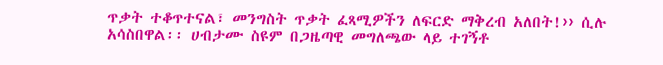ጥቃት ተቆጥተናል፣ መንግስት ጥቃት ፈጻሚዎችን ለፍርድ ማቅረብ አለበት!›› ሲሉ አሳስበዋል፡፡ ሀብታሙ ስዩም በጋዜጣዊ መግለጫው ላይ ተገኝቶ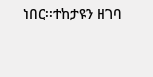ነበር፡፡ተከታዩን ዘገባ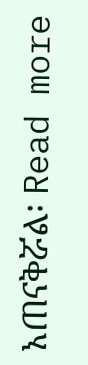አጠናቅሯል፡ Read more